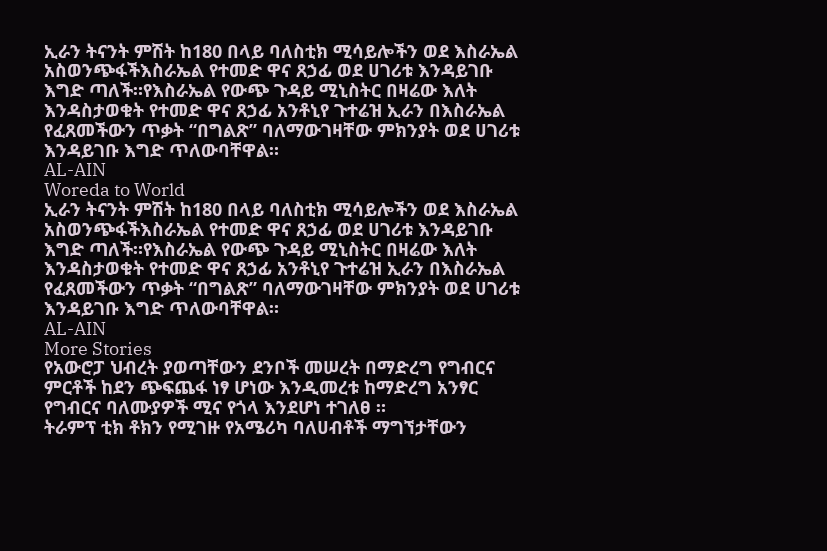ኢራን ትናንት ምሽት ከ180 በላይ ባለስቲክ ሚሳይሎችን ወደ እስራኤል አስወንጭፋችእስራኤል የተመድ ዋና ጸኃፊ ወደ ሀገሪቱ እንዳይገቡ እግድ ጣለች።የእስራኤል የውጭ ጉዳይ ሚኒስትር በዛሬው እለት እንዳስታወቁት የተመድ ዋና ጸኃፊ አንቶኒየ ጉተሬዝ ኢራን በእስራኤል የፈጸመችውን ጥቃት “በግልጽ” ባለማውገዛቸው ምክንያት ወደ ሀገሪቱ እንዳይገቡ እግድ ጥለውባቸዋል።
AL-AIN
Woreda to World
ኢራን ትናንት ምሽት ከ180 በላይ ባለስቲክ ሚሳይሎችን ወደ እስራኤል አስወንጭፋችእስራኤል የተመድ ዋና ጸኃፊ ወደ ሀገሪቱ እንዳይገቡ እግድ ጣለች።የእስራኤል የውጭ ጉዳይ ሚኒስትር በዛሬው እለት እንዳስታወቁት የተመድ ዋና ጸኃፊ አንቶኒየ ጉተሬዝ ኢራን በእስራኤል የፈጸመችውን ጥቃት “በግልጽ” ባለማውገዛቸው ምክንያት ወደ ሀገሪቱ እንዳይገቡ እግድ ጥለውባቸዋል።
AL-AIN
More Stories
የአውሮፓ ህብረት ያወጣቸውን ደንቦች መሠረት በማድረግ የግብርና ምርቶች ከደን ጭፍጨፋ ነፃ ሆነው እንዲመረቱ ከማድረግ አንፃር የግብርና ባለሙያዎች ሚና የጎላ እንደሆነ ተገለፀ ።
ትራምፕ ቲክ ቶክን የሚገዙ የአሜሪካ ባለሀብቶች ማግኘታቸውን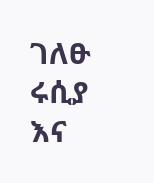ገለፁ
ሩሲያ እና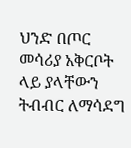ህንድ በጦር መሳሪያ አቅርቦት ላይ ያላቸውን ትብብር ለማሳደግ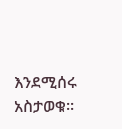እንደሚሰሩ አስታወቁ፡፡